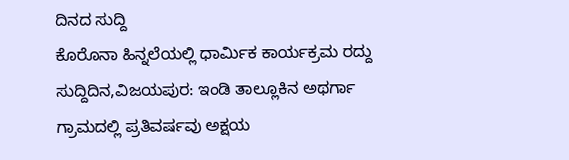ದಿನದ ಸುದ್ದಿ
ಕೊರೊನಾ ಹಿನ್ನಲೆಯಲ್ಲಿ ಧಾರ್ಮಿಕ ಕಾರ್ಯಕ್ರಮ ರದ್ದು
ಸುದ್ದಿದಿನ,ವಿಜಯಪುರ: ಇಂಡಿ ತಾಲ್ಲೂಕಿನ ಅಥರ್ಗಾ ಗ್ರಾಮದಲ್ಲಿ ಪ್ರತಿವರ್ಷವು ಅಕ್ಷಯ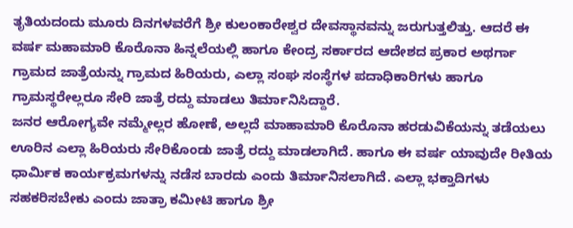ತೃತಿಯದಂದು ಮೂರು ದಿನಗಳವರೆಗೆ ಶ್ರೀ ಕುಲಂಕಾರೇಶ್ವರ ದೇವಸ್ಥಾನವನ್ನು ಜರುಗುತ್ತಲಿತ್ತು. ಆದರೆ ಈ ವರ್ಷ ಮಹಾಮಾರಿ ಕೊರೊನಾ ಹಿನ್ನಲೆಯಲ್ಲಿ ಹಾಗೂ ಕೇಂದ್ರ ಸರ್ಕಾರದ ಆದೇಶದ ಪ್ರಕಾರ ಅಥರ್ಗಾ ಗ್ರಾಮದ ಜಾತ್ರೆಯನ್ನು ಗ್ರಾಮದ ಹಿರಿಯರು, ಎಲ್ಲಾ ಸಂಘ ಸಂಸ್ಥೆಗಳ ಪದಾಧಿಕಾರಿಗಳು ಹಾಗೂ ಗ್ರಾಮಸ್ಥರೇಲ್ಲರೂ ಸೇರಿ ಜಾತ್ರೆ ರದ್ದು ಮಾಡಲು ತಿರ್ಮಾನಿಸಿದ್ದಾರೆ.
ಜನರ ಆರೋಗ್ಯವೇ ನಮ್ಮೇಲ್ಲರ ಹೋಣೆ, ಅಲ್ಲದೆ ಮಾಹಾಮಾರಿ ಕೊರೊನಾ ಹರಡುವಿಕೆಯನ್ನು ತಡೆಯಲು ಊರಿನ ಎಲ್ಲಾ ಹಿರಿಯರು ಸೇರಿಕೊಂಡು ಜಾತ್ರೆ ರದ್ದು ಮಾಡಲಾಗಿದೆ. ಹಾಗೂ ಈ ವರ್ಷ ಯಾವುದೇ ರೀತಿಯ ಧಾರ್ಮಿಕ ಕಾರ್ಯಕ್ರಮಗಳನ್ನು ನಡೆಸ ಬಾರದು ಎಂದು ತಿರ್ಮಾನಿಸಲಾಗಿದೆ. ಎಲ್ಲಾ ಭಕ್ತಾದಿಗಳು ಸಹಕರಿಸಬೇಕು ಎಂದು ಜಾತ್ರಾ ಕಮೀಟಿ ಹಾಗೂ ಶ್ರೀ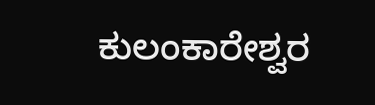ಕುಲಂಕಾರೇಶ್ವರ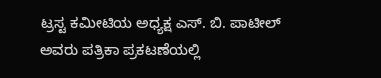ಟ್ರಸ್ಟ ಕಮೀಟಿಯ ಅಧ್ಯಕ್ಷ ಎಸ್. ಬಿ. ಪಾಟೀಲ್ ಅವರು ಪತ್ರಿಕಾ ಪ್ರಕಟಣೆಯಲ್ಲಿ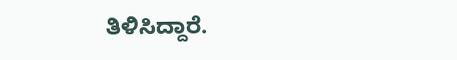ತಿಳಿಸಿದ್ದಾರೆ.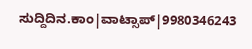ಸುದ್ದಿದಿನ.ಕಾಂ|ವಾಟ್ಸಾಪ್|9980346243